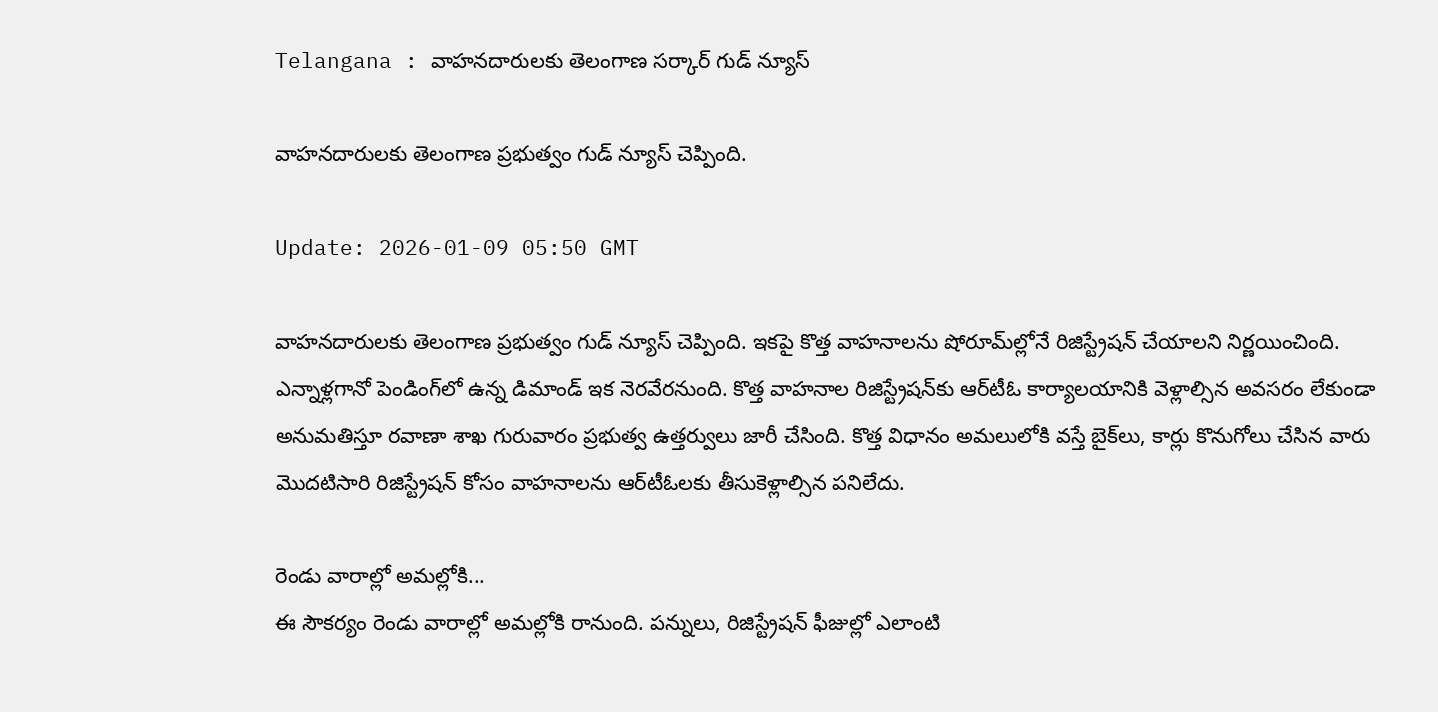Telangana : వాహనదారులకు తెలంగాణ సర్కార్ గుడ్ న్యూస్

వాహనదారులకు తెలంగాణ ప్రభుత్వం గుడ్ న్యూస్ చెప్పింది.

Update: 2026-01-09 05:50 GMT

వాహనదారులకు తెలంగాణ ప్రభుత్వం గుడ్ న్యూస్ చెప్పింది. ఇకపై కొత్త వాహనాలను షోరూమ్‌ల్లోనే రిజిస్ట్రేషన్‌ చేయాలని నిర్ణయించింది. ఎన్నాళ్లగానో పెండింగ్‌లో ఉన్న డిమాండ్‌ ఇక నెరవేరనుంది. కొత్త వాహనాల రిజిస్ట్రేషన్‌కు ఆర్‌టీఓ కార్యాలయానికి వెళ్లాల్సిన అవసరం లేకుండా అనుమతిస్తూ రవాణా శాఖ గురువారం ప్రభుత్వ ఉత్తర్వులు జారీ చేసింది. కొత్త విధానం అమలులోకి వస్తే బైక్‌లు, కార్లు కొనుగోలు చేసిన వారు మొదటిసారి రిజిస్ట్రేషన్‌ కోసం వాహనాలను ఆర్‌టీఓలకు తీసుకెళ్లాల్సిన పనిలేదు.

రెండు వారాల్లో అమల్లోకి...
ఈ సౌకర్యం రెండు వారాల్లో అమల్లోకి రానుంది. పన్నులు, రిజిస్ట్రేషన్‌ ఫీజుల్లో ఎలాంటి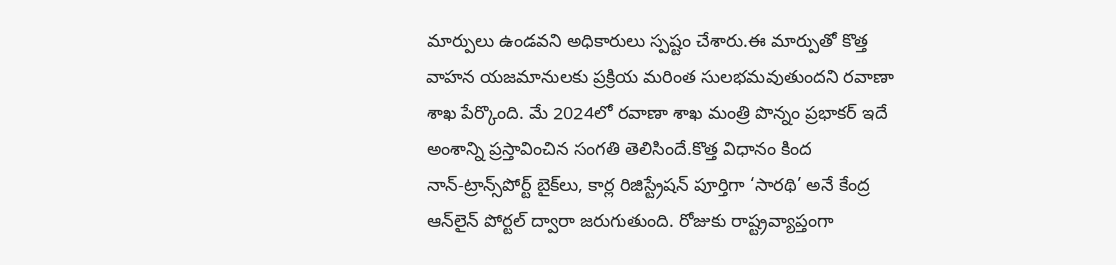మార్పులు ఉండవని అధికారులు స్పష్టం చేశారు.ఈ మార్పుతో కొత్త వాహన యజమానులకు ప్రక్రియ మరింత సులభమవుతుందని రవాణా శాఖ పేర్కొంది. మే 2024లో రవాణా శాఖ మంత్రి పొన్నం ప్రభాకర్‌ ఇదే అంశాన్ని ప్రస్తావించిన సంగతి తెలిసిందే.కొత్త విధానం కింద నాన్‌-ట్రాన్స్‌పోర్ట్‌ బైక్‌లు, కార్ల రిజిస్ట్రేషన్‌ పూర్తిగా ‘సారథి’ అనే కేంద్ర ఆన్‌లైన్‌ పోర్టల్‌ ద్వారా జరుగుతుంది. రోజుకు రాష్ట్రవ్యాప్తంగా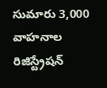సుమారు 3,000 వాహనాల రిజిస్ట్రేషన్‌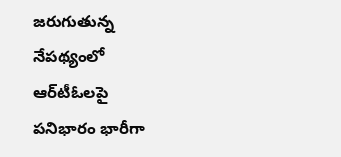జరుగుతున్న నేపథ్యంలో ఆర్‌టీఓలపై పనిభారం భారీగా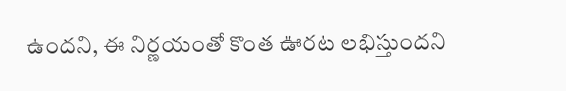ఉందని, ఈ నిర్ణయంతో కొంత ఊరట లభిస్తుందని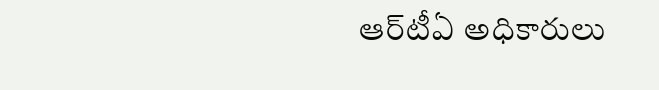ఆర్‌టీఏ అధికారులు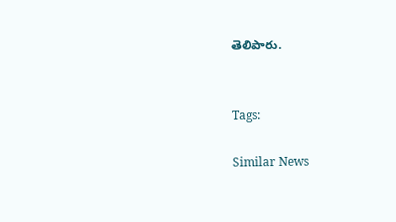తెలిపారు.


Tags:

Similar News